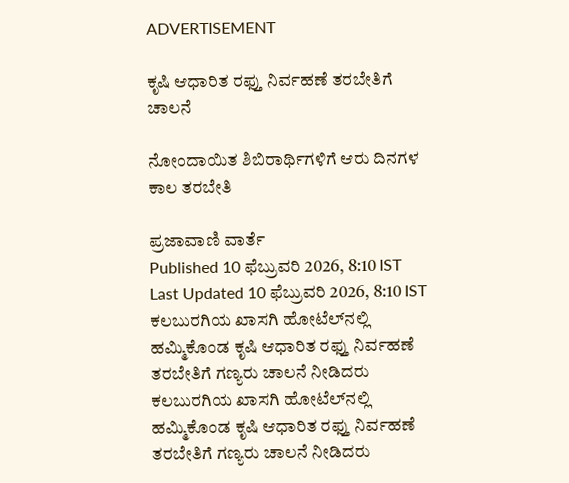ADVERTISEMENT

ಕೃಷಿ ಆಧಾರಿತ ರಫ್ತು ನಿರ್ವಹಣೆ ತರಬೇತಿಗೆ ಚಾಲನೆ

ನೋಂದಾಯಿತ ಶಿಬಿರಾರ್ಥಿಗಳಿಗೆ ಆರು ದಿನಗಳ ಕಾಲ ತರಬೇತಿ

ಪ್ರಜಾವಾಣಿ ವಾರ್ತೆ
Published 10 ಫೆಬ್ರುವರಿ 2026, 8:10 IST
Last Updated 10 ಫೆಬ್ರುವರಿ 2026, 8:10 IST
ಕಲಬುರಗಿಯ ಖಾಸಗಿ ಹೋಟೆಲ್‌ನಲ್ಲಿ ಹಮ್ಮಿಕೊಂಡ ಕೃಷಿ ಆಧಾರಿತ ರಫ್ತು ನಿರ್ವಹಣೆ ತರಬೇತಿಗೆ ಗಣ್ಯರು ಚಾಲನೆ ನೀಡಿದರು
ಕಲಬುರಗಿಯ ಖಾಸಗಿ ಹೋಟೆಲ್‌ನಲ್ಲಿ ಹಮ್ಮಿಕೊಂಡ ಕೃಷಿ ಆಧಾರಿತ ರಫ್ತು ನಿರ್ವಹಣೆ ತರಬೇತಿಗೆ ಗಣ್ಯರು ಚಾಲನೆ ನೀಡಿದರು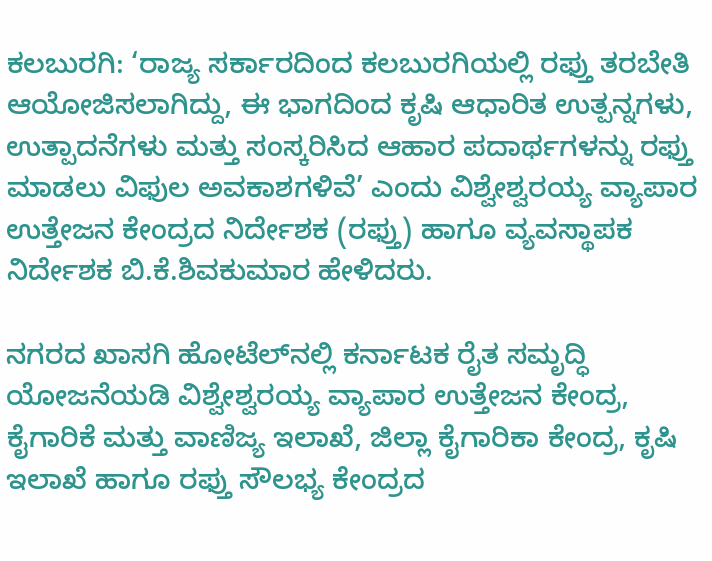ಕಲಬುರಗಿ: ‘ರಾಜ್ಯ ಸರ್ಕಾರದಿಂದ ಕಲಬುರಗಿಯಲ್ಲಿ ರಫ್ತು ತರಬೇತಿ ಆಯೋಜಿಸಲಾಗಿದ್ದು, ಈ ಭಾಗದಿಂದ ಕೃಷಿ ಆಧಾರಿತ ಉತ್ಪನ್ನಗಳು, ಉತ್ಪಾದನೆಗಳು ಮತ್ತು ಸಂಸ್ಕರಿಸಿದ ಆಹಾರ ಪದಾರ್ಥಗಳನ್ನು ರಫ್ತು ಮಾಡಲು ವಿಫುಲ ಅವಕಾಶಗಳಿವೆ’ ಎಂದು ವಿಶ್ವೇಶ್ವರಯ್ಯ ವ್ಯಾಪಾರ ಉತ್ತೇಜನ ಕೇಂದ್ರದ ನಿರ್ದೇಶಕ (ರಫ್ತು) ಹಾಗೂ ವ್ಯವಸ್ಥಾಪಕ ನಿರ್ದೇಶಕ ಬಿ.ಕೆ.ಶಿವಕುಮಾರ ಹೇಳಿದರು.

ನಗರದ ಖಾಸಗಿ ಹೋಟೆಲ್‌ನಲ್ಲಿ ಕರ್ನಾಟಕ ರೈತ ಸಮೃದ್ಧಿ ಯೋಜನೆಯಡಿ ವಿಶ್ವೇಶ್ವರಯ್ಯ ವ್ಯಾಪಾರ ಉತ್ತೇಜನ ಕೇಂದ್ರ, ಕೈಗಾರಿಕೆ ಮತ್ತು ವಾಣಿಜ್ಯ ಇಲಾಖೆ, ಜಿಲ್ಲಾ ಕೈಗಾರಿಕಾ ಕೇಂದ್ರ, ಕೃಷಿ ಇಲಾಖೆ ಹಾಗೂ ರಫ್ತು ಸೌಲಭ್ಯ ಕೇಂದ್ರದ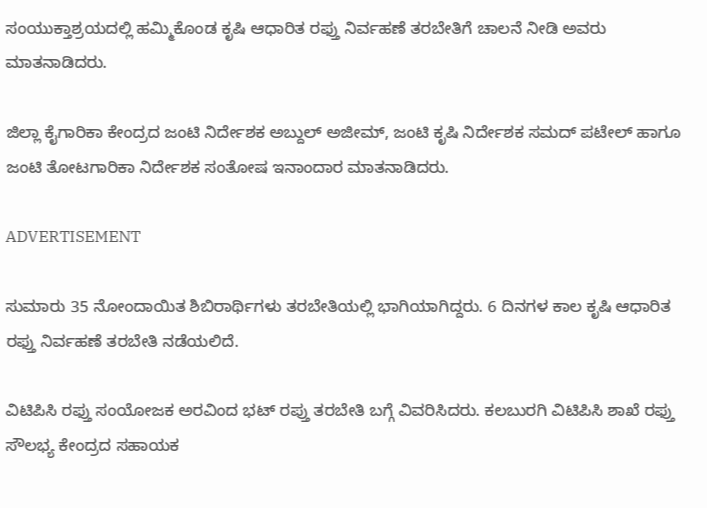ಸಂಯುಕ್ತಾಶ್ರಯದಲ್ಲಿ ಹಮ್ಮಿಕೊಂಡ ಕೃಷಿ ಆಧಾರಿತ ರಫ್ತು ನಿರ್ವಹಣೆ ತರಬೇತಿಗೆ ಚಾಲನೆ ನೀಡಿ ಅವರು ಮಾತನಾಡಿದರು.

ಜಿಲ್ಲಾ ಕೈಗಾರಿಕಾ ಕೇಂದ್ರದ ಜಂಟಿ ನಿರ್ದೇಶಕ ಅಬ್ದುಲ್ ಅಜೀಮ್, ಜಂಟಿ ಕೃಷಿ ನಿರ್ದೇಶಕ ಸಮದ್‌ ಪಟೇಲ್ ಹಾಗೂ ಜಂಟಿ ತೋಟಗಾರಿಕಾ ನಿರ್ದೇಶಕ ಸಂತೋಷ ಇನಾಂದಾರ ಮಾತನಾಡಿದರು.

ADVERTISEMENT

ಸುಮಾರು 35 ನೋಂದಾಯಿತ ಶಿಬಿರಾರ್ಥಿಗಳು ತರಬೇತಿಯಲ್ಲಿ ಭಾಗಿಯಾಗಿದ್ದರು. 6 ದಿನಗಳ ಕಾಲ ಕೃಷಿ ಆಧಾರಿತ ರಫ್ತು ನಿರ್ವಹಣೆ ತರಬೇತಿ ನಡೆಯಲಿದೆ.

ವಿಟಿಪಿಸಿ ರಫ್ತು ಸಂಯೋಜಕ ಅರವಿಂದ ಭಟ್ ರಪ್ತು ತರಬೇತಿ ಬಗ್ಗೆ ವಿವರಿಸಿದರು. ಕಲಬುರಗಿ ವಿಟಿಪಿಸಿ ಶಾಖೆ ರಫ್ತು ಸೌಲಭ್ಯ ಕೇಂದ್ರದ ಸಹಾಯಕ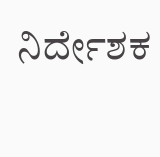ನಿರ್ದೇಶಕ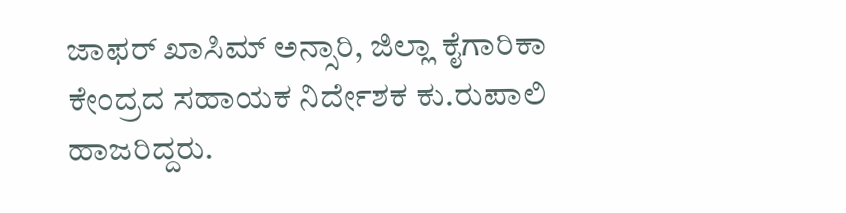ಜಾಫರ್ ಖಾಸಿಮ್ ಅನ್ಸಾರಿ, ಜಿಲ್ಲಾ ಕೈಗಾರಿಕಾ ಕೇಂದ್ರದ ಸಹಾಯಕ ನಿರ್ದೇಶಕ ಕು.ರುಪಾಲಿ ಹಾಜರಿದ್ದರು.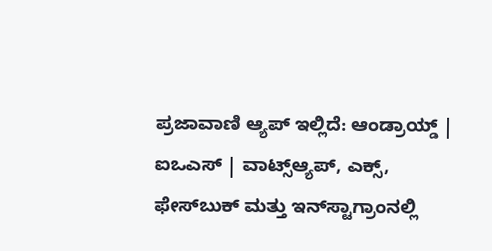ಪ್ರಜಾವಾಣಿ ಆ್ಯಪ್ ಇಲ್ಲಿದೆ: ಆಂಡ್ರಾಯ್ಡ್ | ಐಒಎಸ್ | ವಾಟ್ಸ್ಆ್ಯಪ್, ಎಕ್ಸ್, ಫೇಸ್‌ಬುಕ್ ಮತ್ತು ಇನ್‌ಸ್ಟಾಗ್ರಾಂನಲ್ಲಿ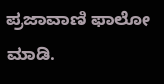ಪ್ರಜಾವಾಣಿ ಫಾಲೋ ಮಾಡಿ.